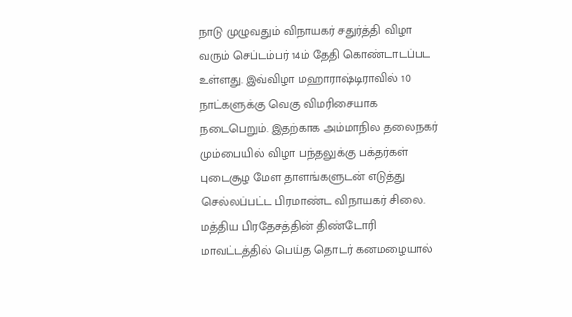நாடு முழுவதும் விநாயகர் சதுர்த்தி விழா வரும் செப்டம்பர் 14ம் தேதி கொண்டாடப்பட உள்ளது. இவ்விழா மஹாராஷ்டிராவில் 10 நாட்களுக்கு வெகு விமரிசையாக நடைபெறும். இதற்காக அம்மாநில தலைநகர் மும்பையில் விழா பந்தலுக்கு பக்தர்கள் புடைசூழ மேள தாளங்களுடன் எடுத்து செல்லப்பட்ட பிரமாண்ட விநாயகர் சிலை.
மத்திய பிரதேசத்தின் திண்டோரி மாவட்டத்தில் பெய்த தொடர் கனமழையால்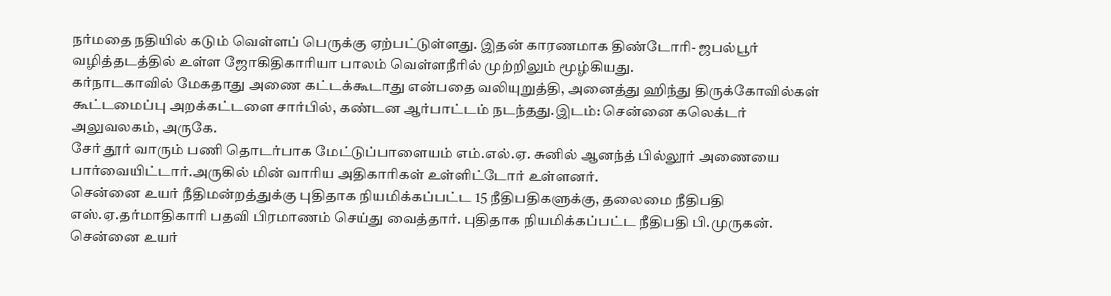நர்மதை நதியில் கடும் வெள்ளப் பெருக்கு ஏற்பட்டுள்ளது. இதன் காரணமாக திண்டோரி- ஜபல்பூர் வழித்தடத்தில் உள்ள ஜோகிதிகாரியா பாலம் வெள்ளநீரில் முற்றிலும் மூழ்கியது.
கர்நாடகாவில் மேகதாது அணை கட்டக்கூடாது என்பதை வலியுறுத்தி, அனைத்து ஹிந்து திருக்கோவில்கள் கூட்டமைப்பு அறக்கட்டளை சார்பில், கண்டன ஆர்பாட்டம் நடந்தது.இடம்: சென்னை கலெக்டர் அலுவலகம், அருகே.
சேர் தூர் வாரும் பணி தொடர்பாக மேட்டுப்பாளையம் எம்.எல்.ஏ. சுனில் ஆனந்த் பில்லூர் அணையை பார்வையிட்டார்.அருகில் மின் வாரிய அதிகாரிகள் உள்ளிட்டோர் உள்ளனர்.
சென்னை உயர் நீதிமன்றத்துக்கு புதிதாக நியமிக்கப்பட்ட 15 நீதிபதிகளுக்கு, தலைமை நீதிபதி எஸ்.ஏ.தர்மாதிகாரி பதவி பிரமாணம் செய்து வைத்தார். புதிதாக நியமிக்கப்பட்ட நீதிபதி பி.முருகன்.
சென்னை உயர்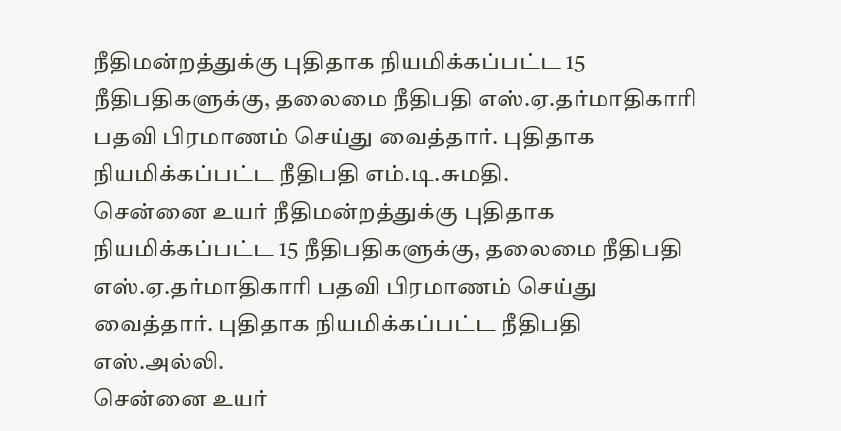நீதிமன்றத்துக்கு புதிதாக நியமிக்கப்பட்ட 15 நீதிபதிகளுக்கு, தலைமை நீதிபதி எஸ்.ஏ.தர்மாதிகாரி பதவி பிரமாணம் செய்து வைத்தார். புதிதாக நியமிக்கப்பட்ட நீதிபதி எம்.டி.சுமதி.
சென்னை உயர் நீதிமன்றத்துக்கு புதிதாக நியமிக்கப்பட்ட 15 நீதிபதிகளுக்கு, தலைமை நீதிபதி எஸ்.ஏ.தர்மாதிகாரி பதவி பிரமாணம் செய்து வைத்தார். புதிதாக நியமிக்கப்பட்ட நீதிபதி எஸ்.அல்லி.
சென்னை உயர்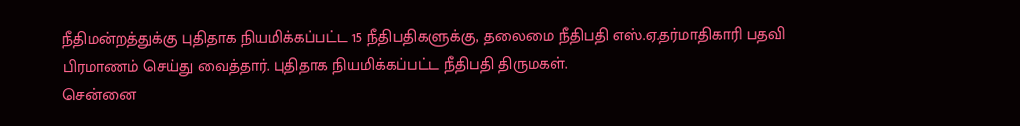நீதிமன்றத்துக்கு புதிதாக நியமிக்கப்பட்ட 15 நீதிபதிகளுக்கு, தலைமை நீதிபதி எஸ்.ஏ.தர்மாதிகாரி பதவி பிரமாணம் செய்து வைத்தார். புதிதாக நியமிக்கப்பட்ட நீதிபதி திருமகள்.
சென்னை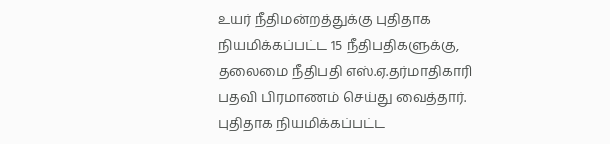உயர் நீதிமன்றத்துக்கு புதிதாக நியமிக்கப்பட்ட 15 நீதிபதிகளுக்கு, தலைமை நீதிபதி எஸ்.ஏ.தர்மாதிகாரி பதவி பிரமாணம் செய்து வைத்தார். புதிதாக நியமிக்கப்பட்ட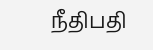நீதிபதி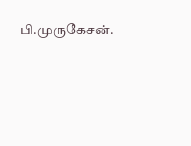பி.முருகேசன்.